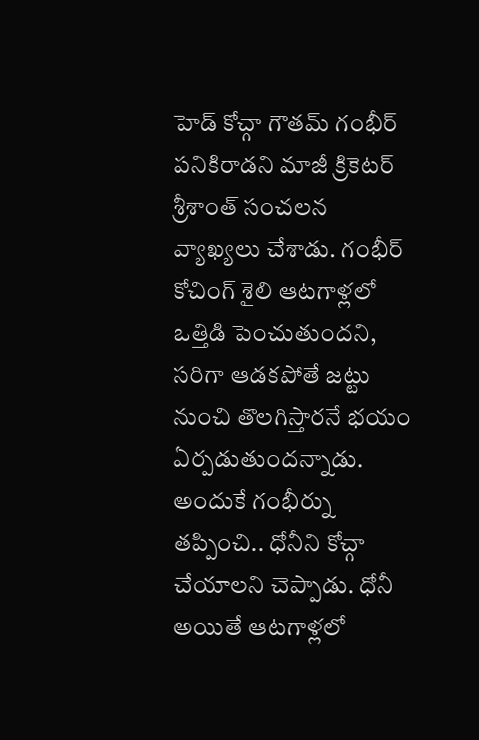హెడ్ కోచ్గా గౌతమ్ గంభీర్ పనికిరాడని మాజీ క్రికెటర్ శ్రీశాంత్ సంచలన వ్యాఖ్యలు చేశాడు. గంభీర్ కోచింగ్ శైలి ఆటగాళ్లలో ఒత్తిడి పెంచుతుందని, సరిగా ఆడకపోతే జట్టు నుంచి తొలగిస్తారనే భయం ఏర్పడుతుందన్నాడు. అందుకే గంభీర్ను తప్పించి.. ధోనీని కోచ్గా చేయాలని చెప్పాడు. ధోనీ అయితే ఆటగాళ్లలో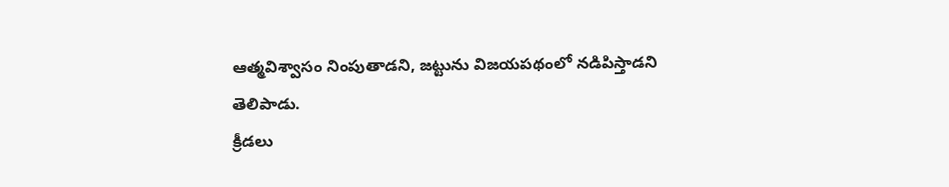ఆత్మవిశ్వాసం నింపుతాడని, జట్టును విజయపథంలో నడిపిస్తాడని తెలిపాడు.
క్రీడలు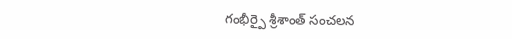గంభీర్పై శ్రీశాంత్ సంచలన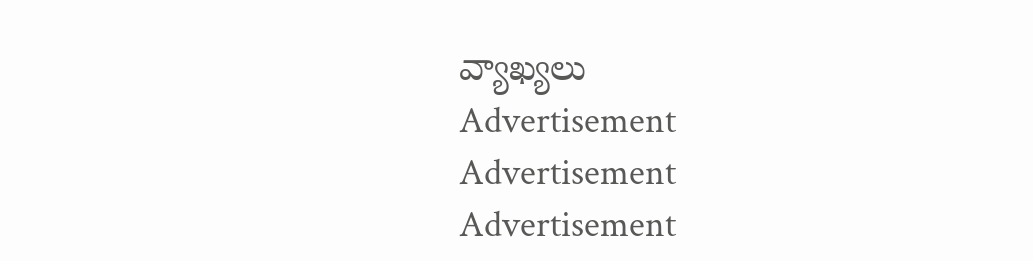వ్యాఖ్యలు
Advertisement
Advertisement
Advertisement